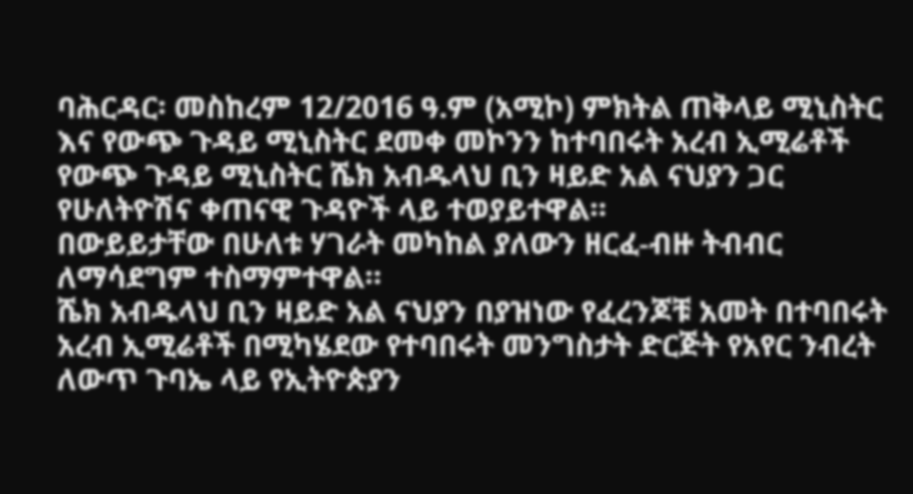ባሕርዳር፡ መስከረም 12/2016 ዓ.ም (አሚኮ) ምክትል ጠቅላይ ሚኒስትር እና የውጭ ጉዳይ ሚኒስትር ደመቀ መኮንን ከተባበሩት አረብ ኢሚሬቶች የውጭ ጉዳይ ሚኒስትር ሼክ አብዱላህ ቢን ዛይድ አል ናህያን ጋር የሁለትዮሽና ቀጠናዊ ጉዳዮች ላይ ተወያይተዋል።
በውይይታቸው በሁለቱ ሃገራት መካከል ያለውን ዘርፈ-ብዙ ትብብር ለማሳደግም ተስማምተዋል።
ሼክ አብዱላህ ቢን ዛይድ አል ናህያን በያዝነው የፈረንጆቹ አመት በተባበሩት አረብ ኢሚሬቶች በሚካሄደው የተባበሩት መንግስታት ድርጅት የአየር ንብረት ለውጥ ጉባኤ ላይ የኢትዮጵያን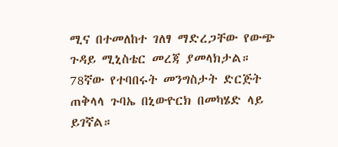ሚና በተመለከተ ገለፃ ማድረጋቸው የውጭ ጉዳይ ሚኒስቴር መረጃ ያመላክታል።
78ኛው የተባበሩት መንግስታት ድርጅት ጠቅላላ ጉባኤ በኒውዮርክ በመካሄድ ላይ ይገኛል።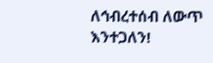ለኅብረተሰብ ለውጥ እንተጋለን!